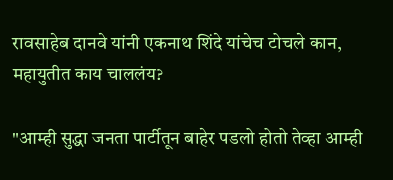रावसाहेब दानवे यांनी एकनाथ शिंदे यांचेच टोचले कान, महायुतीत काय चाललंय?

"आम्ही सुद्धा जनता पार्टीतून बाहेर पडलो होतो तेव्हा आम्ही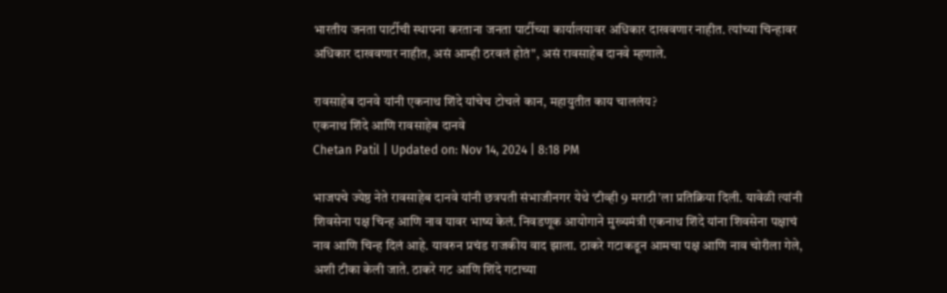भारतीय जनता पार्टीची स्थापना करताना जनता पार्टीच्या कार्यालयावर अधिकार दाखवणार नाहीत. त्यांच्या चिन्हावर अधिकार दाखवणार नाहीत, असं आम्ही ठरवलं होतं", असं रावसाहेब दानवे म्हणाले.

रावसाहेब दानवे यांनी एकनाथ शिंदे यांचेच टोचले कान, महायुतीत काय चाललंय?
एकनाथ शिंदे आणि रावसाहेब दानवे
Chetan Patil | Updated on: Nov 14, 2024 | 8:18 PM

भाजपचे ज्येष्ठ नेते रावसाहेब दानवे यांनी छत्रपती संभाजीनगर येथे ‘टीव्ही 9 मराठी’ला प्रतिक्रिया दिली. यावेळी त्यांनी शिवसेना पक्ष चिन्ह आणि नाव यावर भाष्य केलं. निवडणूक आयोगाने मुख्यमंत्री एकनाथ शिंदे यांना शिवसेना पक्षाचं नाव आणि चिन्ह दिलं आहे. यावरुन प्रचंड राजकीय वाद झाला. ठाकरे गटाकडून आमचा पक्ष आणि नाव चोरीला गेले, अशी टीका केली जाते. ठाकरे गट आणि शिंदे गटाच्या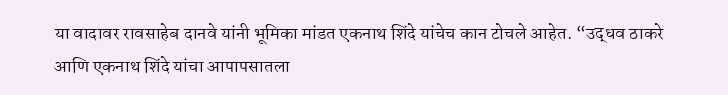या वादावर रावसाहेब दानवे यांनी भूमिका मांडत एकनाथ शिंदे यांचेच कान टोचले आहेत. “उद्धव ठाकरे आणि एकनाथ शिंदे यांचा आपापसातला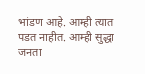भांडण आहे. आम्ही त्यात पडत नाहीत. आम्ही सुद्धा जनता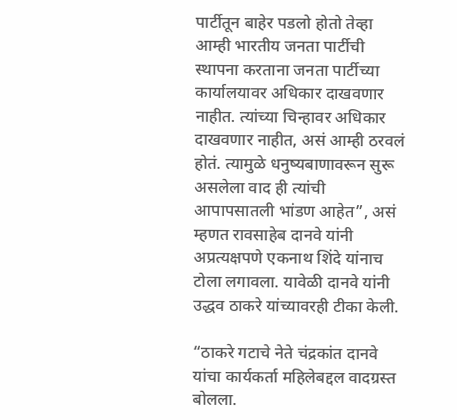पार्टीतून बाहेर पडलो होतो तेव्हा आम्ही भारतीय जनता पार्टीची स्थापना करताना जनता पार्टीच्या कार्यालयावर अधिकार दाखवणार नाहीत. त्यांच्या चिन्हावर अधिकार दाखवणार नाहीत, असं आम्ही ठरवलं होतं. त्यामुळे धनुष्यबाणावरून सुरू असलेला वाद ही त्यांची आपापसातली भांडण आहेत”, असं म्हणत रावसाहेब दानवे यांनी अप्रत्यक्षपणे एकनाथ शिंदे यांनाच टोला लगावला. यावेळी दानवे यांनी उद्धव ठाकरे यांच्यावरही टीका केली.

“ठाकरे गटाचे नेते चंद्रकांत दानवे यांचा कार्यकर्ता महिलेबद्दल वादग्रस्त बोलला.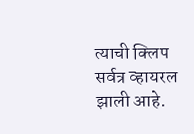त्याची क्लिप सर्वत्र व्हायरल झाली आहे.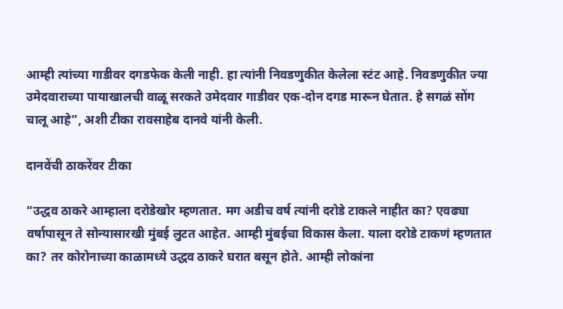आम्ही त्यांच्या गाडीवर दगडफेक केली नाही. हा त्यांनी निवडणुकीत केलेला स्टंट आहे. निवडणुकीत ज्या उमेदवाराच्या पायाखालची वाळू सरकते उमेदवार गाडीवर एक-दोन दगड मारून घेतात. हे सगळं सोंग चालू आहे”, अशी टीका रावसाहेब दानवे यांनी केली.

दानवेंची ठाकरेंवर टीका

“उद्धव ठाकरे आम्हाला दरोडेखोर म्हणतात. मग अडीच वर्ष त्यांनी दरोडे टाकले नाहीत का? एवढ्या वर्षापासून ते सोन्यासारखी मुंबई लुटत आहेत. आम्ही मुंबईचा विकास केला. याला दरोडे टाकणं म्हणतात का? तर कोरोनाच्या काळामध्ये उद्धव ठाकरे घरात बसून होते. आम्ही लोकांना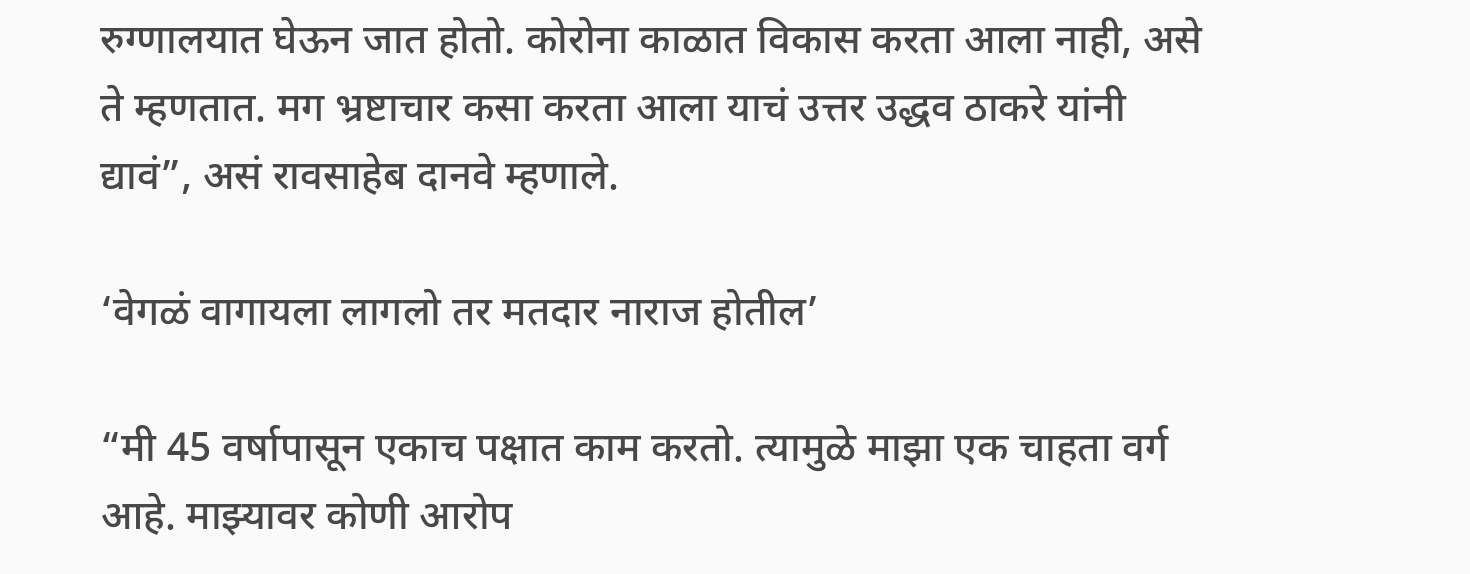रुग्णालयात घेऊन जात होतो. कोरोना काळात विकास करता आला नाही, असे ते म्हणतात. मग भ्रष्टाचार कसा करता आला याचं उत्तर उद्धव ठाकरे यांनी द्यावं”, असं रावसाहेब दानवे म्हणाले.

‘वेगळं वागायला लागलो तर मतदार नाराज होतील’

“मी 45 वर्षापासून एकाच पक्षात काम करतो. त्यामुळे माझा एक चाहता वर्ग आहे. माझ्यावर कोणी आरोप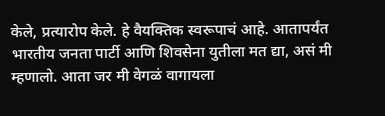केले, प्रत्यारोप केले. हे वैयक्तिक स्वरूपाचं आहे. आतापर्यंत भारतीय जनता पार्टी आणि शिवसेना युतीला मत द्या, असं मी म्हणालो. आता जर मी वेगळं वागायला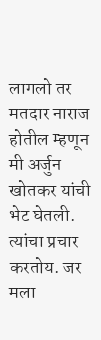लागलो तर मतदार नाराज होतील म्हणून मी अर्जुन खोतकर यांची भेट घेतली. त्यांचा प्रचार करतोय. जर मला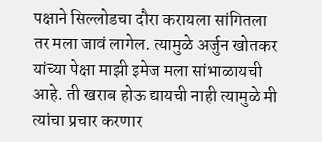पक्षाने सिल्लोडचा दौरा करायला सांगितला तर मला जावं लागेल. त्यामुळे अर्जुन खोतकर यांच्या पेक्षा माझी इमेज मला सांभाळायची आहे. ती खराब होऊ द्यायची नाही त्यामुळे मी त्यांचा प्रचार करणार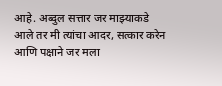आहे. अब्दुल सत्तार जर माझ्याकडे आले तर मी त्यांचा आदर, सत्कार करेन आणि पक्षाने जर मला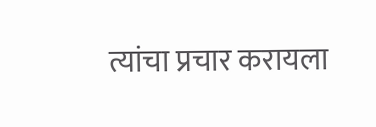त्यांचा प्रचार करायला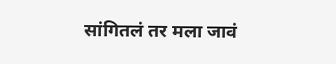सांगितलं तर मला जावं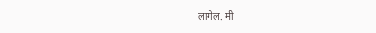लागेल. मी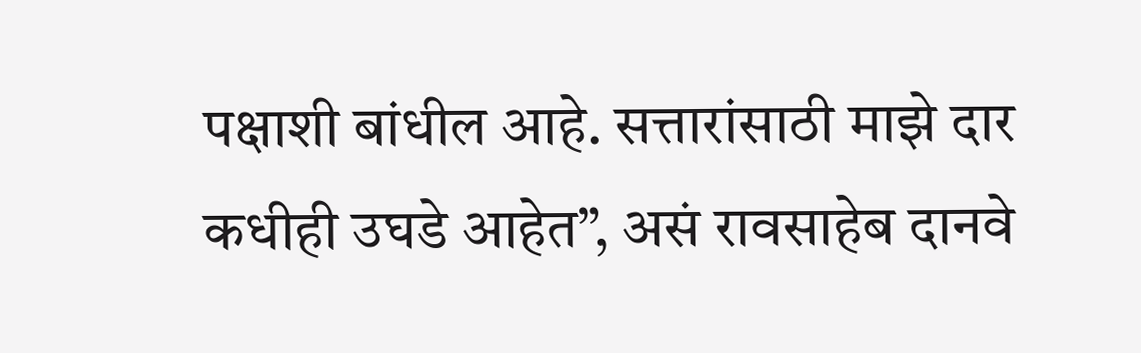पक्षाशी बांधील आहे. सत्तारांसाठी माझे दार कधीही उघडे आहेत”, असं रावसाहेब दानवे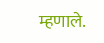म्हणाले.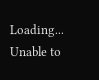Loading...
Unable to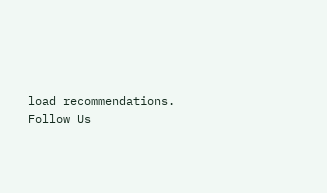load recommendations.
Follow Us